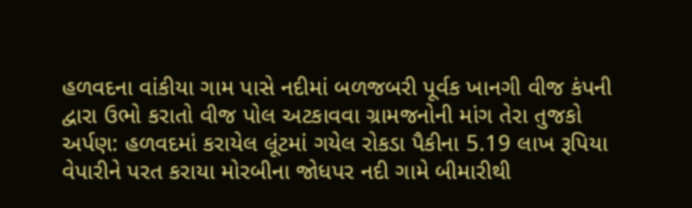હળવદના વાંકીયા ગામ પાસે નદીમાં બળજબરી પૂર્વક ખાનગી વીજ કંપની દ્વારા ઉભો કરાતો વીજ પોલ અટકાવવા ગ્રામજનોની માંગ તેરા તુજકો અર્પણ: હળવદમાં કરાયેલ લૂંટમાં ગયેલ રોકડા પૈકીના 5.19 લાખ રૂપિયા વેપારીને પરત કરાયા મોરબીના જોધપર નદી ગામે બીમારીથી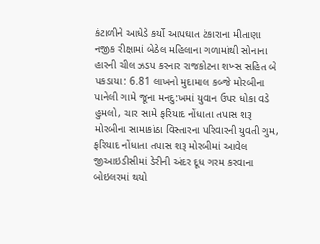કંટાળીને આધેડે કર્યો આપઘાત ટંકારાના મીતાણા નજીક રીક્ષામાં બેઠેલ મહિલાના ગળામાંથી સોનાના હારની ચીલ ઝડપ કરનાર રાજકોટના શખ્સ સહિત બે પકડાયા: 6.81 લાખનો મુદામાલ કબ્જે મોરબીના પાનેલી ગામે જૂના મનદુ:ખમાં યુવાન ઉપર ધોકા વડે હુમલો, ચાર સામે ફરિયાદ નોંધાતા તપાસ શરૂ મોરબીના સામાકાંઠા વિસ્તારના પરિવારની યુવતી ગુમ, ફરિયાદ નોંધાતા તપાસ શરૂ મોરબીમાં આવેલ જીઆઇડીસીમાં ડેરીની અંદર દૂધ ગરમ કરવાના બોઇલરમાં થયો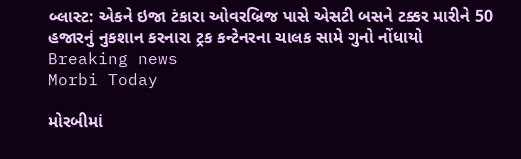બ્લાસ્ટ: એકને ઇજા ટંકારા ઓવરબ્રિજ પાસે એસટી બસને ટક્કર મારીને 50 હજારનું નુકશાન કરનારા ટ્રક કન્ટેનરના ચાલક સામે ગુનો નોંધાયો
Breaking news
Morbi Today

મોરબીમાં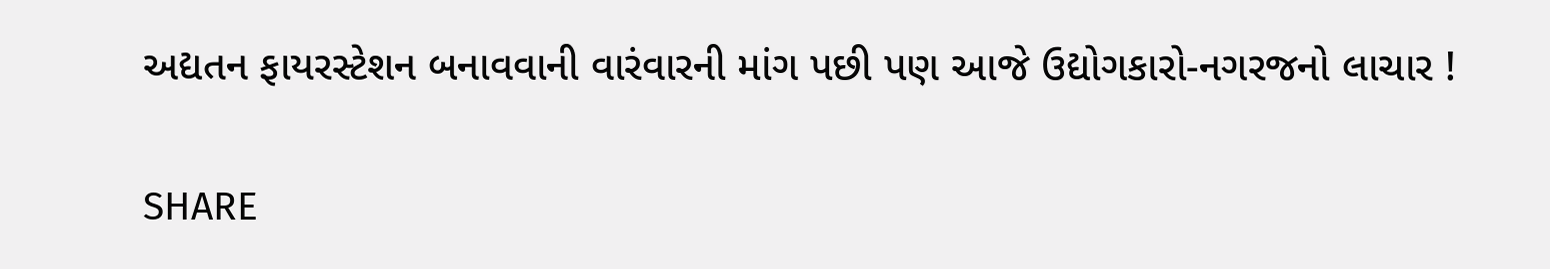અદ્યતન ફાયરસ્ટેશન બનાવવાની વારંવારની માંગ પછી પણ આજે ઉદ્યોગકારો-નગરજનો લાચાર !


SHARE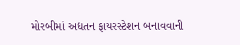મોરબીમાં અદ્યતન ફાયરસ્ટેશન બનાવવાની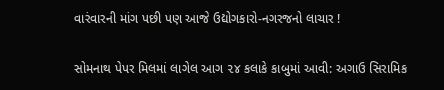વારંવારની માંગ પછી પણ આજે ઉદ્યોગકારો-નગરજનો લાચાર !

સોમનાથ પેપર મિલમાં લાગેલ આગ ૨૪ કલાકે કાબુમાં આવી: અગાઉ સિરામિક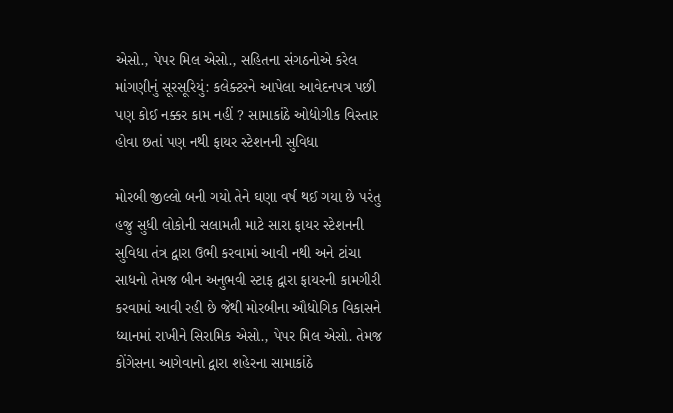એસો., પેપર મિલ એસો., સહિતના સંગઠનોએ કરેલ માંગણીનું સૂરસૂરિયું: કલેક્ટરને આપેલા આવેદનપત્ર પછી પણ કોઈ નક્કર કામ નહીં ? સામાકાંઠે ઓદ્યોગીક વિસ્તાર હોવા છતાં પણ નથી ફાયર સ્ટેશનની સુવિધા

મોરબી જીલ્લો બની ગયો તેને ઘણા વર્ષ થઈ ગયા છે પરંતુ હજુ સુધી લોકોની સલામતી માટે સારા ફાયર સ્ટેશનની સુવિધા તંત્ર દ્વારા ઉભી કરવામાં આવી નથી અને ટાંચા સાધનો તેમજ બીન અનુભવી સ્ટાફ દ્વારા ફાયરની કામગીરી કરવામાં આવી રહી છે જેથી મોરબીના ઔધોગિક વિકાસને ધ્યાનમાં રાખીને સિરામિક એસો., પેપર મિલ એસો. તેમજ કોંગેસના આગેવાનો દ્વારા શહેરના સામાકાંઠે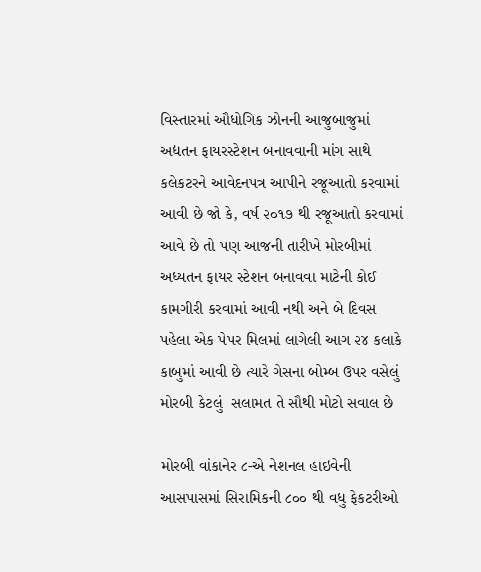વિસ્તારમાં ઔધોગિક ઝોનની આજુબાજુમાં અદ્યતન ફાયરસ્ટેશન બનાવવાની માંગ સાથે કલેકટરને આવેદનપત્ર આપીને રજૂઆતો કરવામાં આવી છે જો કે, વર્ષ ૨૦૧૭ થી રજૂઆતો કરવામાં આવે છે તો પણ આજની તારીખે મોરબીમાં અધ્યતન ફાયર સ્ટેશન બનાવવા માટેની કોઈ કામગીરી કરવામાં આવી નથી અને બે દિવસ પહેલા એક પેપર મિલમાં લાગેલી આગ ૨૪ કલાકે કાબુમાં આવી છે ત્યારે ગેસના બોમ્બ ઉપર વસેલું મોરબી કેટલું  સલામત તે સૌથી મોટો સવાલ છે

મોરબી વાંકાનેર ૮-એ નેશનલ હાઇવેની આસપાસમાં સિરામિકની ૮૦૦ થી વધુ ફેકટરીઓ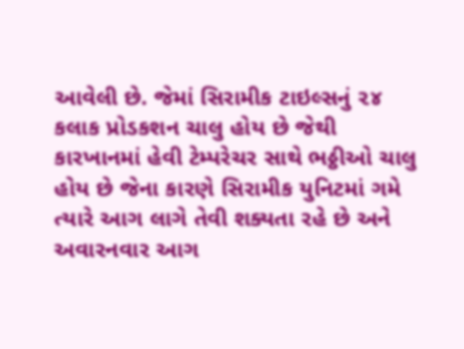આવેલી છે. જેમાં સિરામીક ટાઇલ્સનું ૨૪ કલાક પ્રોડકશન ચાલુ હોય છે જેથી કારખાનમાં હેવી ટેમ્પરેચર સાથે ભઠ્ઠીઓ ચાલુ હોય છે જેના કારણે સિરામીક યુનિટમાં ગમે ત્યારે આગ લાગે તેવી શક્યતા રહે છે અને અવારનવાર આગ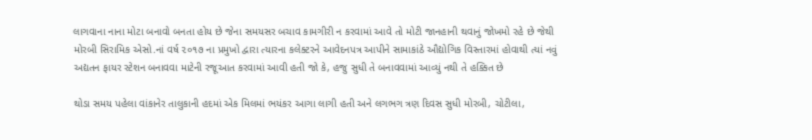લાગવાના નાના મોટા બનાવો બનતા હોય છે જેના સમયસર બચાવ કામગીરી ન કરવામાં આવે તો મોટી જાનહાની થવાનું જોખમો રહે છે જેથી મોરબી સિરામિક એસો.નાં વર્ષ ૨૦૧૭ ના પ્રમુખો દ્વારા ત્યારના કલેક્ટરને આવેદનપત્ર આપીને સામાકાંઠે ઔદ્યોગિક વિસ્તારમાં હોવાથી ત્યાં નવું અદ્યતન ફાયર સ્ટેશન બનાવવા માટેની રજૂઆત કરવામાં આવી હતી જો કે, હજુ સુધી તે બનાવવામાં આવ્યું નથી તે હક્કિત છે

થોડા સમય પહેલા વાંકાનેર તાલુકાની હદમાં એક મિલમાં ભયંકર આગા લાગી હતી અને લગભગ ત્રણ દિવસ સુધી મોરબી, ચોટીલા,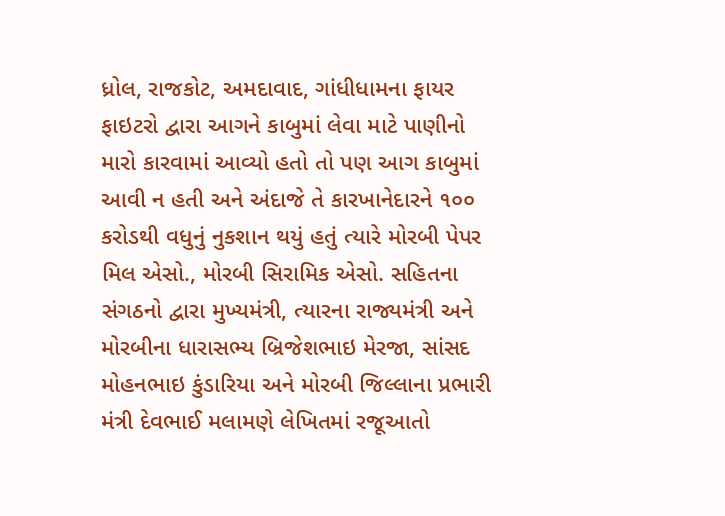ધ્રોલ, રાજકોટ, અમદાવાદ, ગાંધીધામના ફાયર ફાઇટરો દ્વારા આગને કાબુમાં લેવા માટે પાણીનો મારો કારવામાં આવ્યો હતો તો પણ આગ કાબુમાં આવી ન હતી અને અંદાજે તે કારખાનેદારને ૧૦૦ કરોડથી વધુનું નુકશાન થયું હતું ત્યારે મોરબી પેપર મિલ એસો., મોરબી સિરામિક એસો. સહિતના સંગઠનો દ્વારા મુખ્યમંત્રી, ત્યારના રાજ્યમંત્રી અને મોરબીના ધારાસભ્ય બ્રિજેશભાઇ મેરજા, સાંસદ મોહનભાઇ કુંડારિયા અને મોરબી જિલ્લાના પ્રભારી મંત્રી દેવભાઈ મલામણે લેખિતમાં રજૂઆતો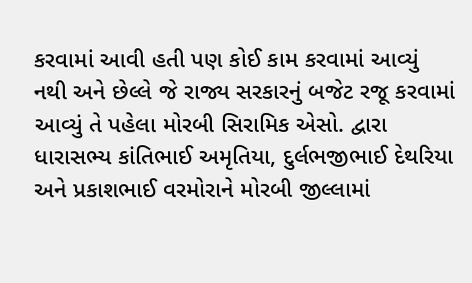કરવામાં આવી હતી પણ કોઈ કામ કરવામાં આવ્યું નથી અને છેલ્લે જે રાજ્ય સરકારનું બજેટ રજૂ કરવામાં આવ્યું તે પહેલા મોરબી સિરામિક એસો. દ્વારા ધારાસભ્ય કાંતિભાઈ અમૃતિયા, દુર્લભજીભાઈ દેથરિયા અને પ્રકાશભાઈ વરમોરાને મોરબી જીલ્લામાં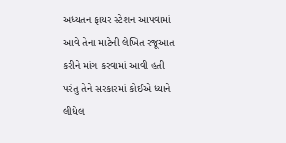અધ્યતન ફાયર સ્ટેશન આપવામાં આવે તેના માટેની લેખિત રજૂઆત કરીને માંગ કરવામાં આવી હતી પરંતુ તેને સરકારમાં કોઈએ ધ્યાને લીધેલ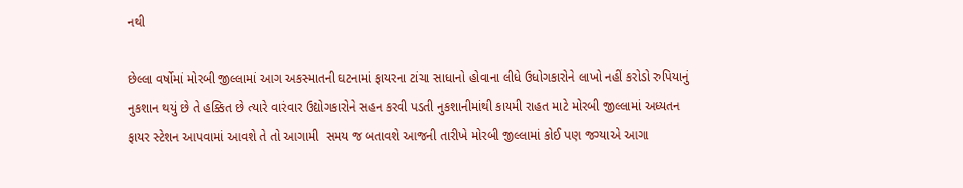નથી

છેલ્લા વર્ષોમાં મોરબી જીલ્લામાં આગ અકસ્માતની ઘટનામાં ફાયરના ટાંચા સાધાનો હોવાના લીધે ઉધોગકારોને લાખો નહીં કરોડો રુપિયાનું નુકશાન થયું છે તે હક્કિત છે ત્યારે વારંવાર ઉદ્યોગકારોને સહન કરવી પડતી નુકશાનીમાંથી કાયમી રાહત માટે મોરબી જીલ્લામાં અધ્યતન ફાયર સ્ટેશન આપવામાં આવશે તે તો આગામી  સમય જ બતાવશે આજની તારીખે મોરબી જીલ્લામાં કોઈ પણ જગ્યાએ આગા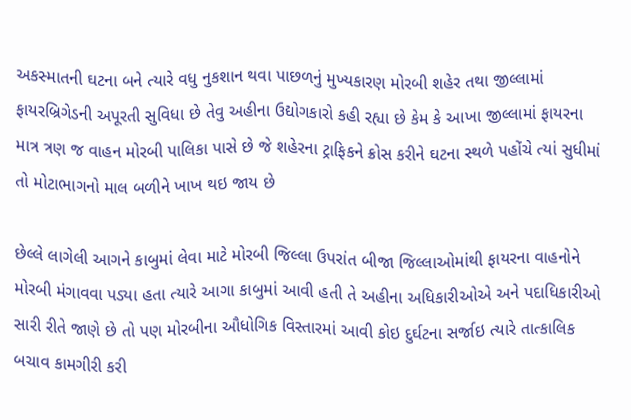અકસ્માતની ઘટના બને ત્યારે વધુ નુકશાન થવા પાછળનું મુખ્યકારણ મોરબી શહેર તથા જીલ્લામાં ફાયરબ્રિગેડની અપૂરતી સુવિધા છે તેવુ અહીના ઉદ્યોગકારો કહી રહ્યા છે કેમ કે આખા જીલ્લામાં ફાયરના માત્ર ત્રણ જ વાહન મોરબી પાલિકા પાસે છે જે શહેરના ટ્રાફિકને ક્રોસ કરીને ઘટના સ્થળે પહોંચે ત્યાં સુધીમાં તો મોટાભાગનો માલ બળીને ખાખ થઇ જાય છે

છેલ્લે લાગેલી આગને કાબુમાં લેવા માટે મોરબી જિલ્લા ઉપરાંત બીજા જિલ્લાઓમાંથી ફાયરના વાહનોને મોરબી મંગાવવા પડ્યા હતા ત્યારે આગા કાબુમાં આવી હતી તે અહીના અધિકારીઓએ અને પદાધિકારીઓ સારી રીતે જાણે છે તો પણ મોરબીના ઔધોગિક વિસ્તારમાં આવી કોઇ દુર્ઘટના સર્જાઇ ત્યારે તાત્કાલિક બચાવ કામગીરી કરી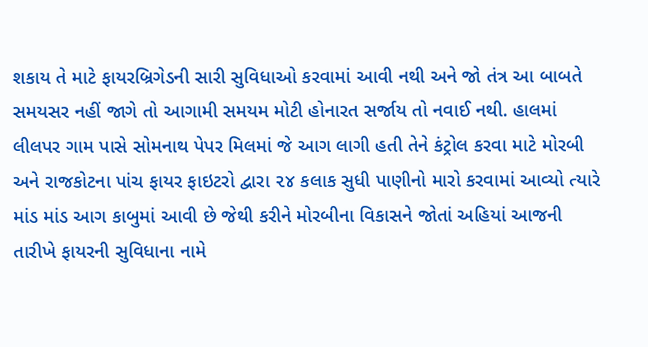શકાય તે માટે ફાયરબ્રિગેડની સારી સુવિધાઓ કરવામાં આવી નથી અને જો તંત્ર આ બાબતે સમયસર નહીં જાગે તો આગામી સમયમ મોટી હોનારત સર્જાય તો નવાઈ નથી. હાલમાં લીલપર ગામ પાસે સોમનાથ પેપર મિલમાં જે આગ લાગી હતી તેને કંટ્રોલ કરવા માટે મોરબી અને રાજકોટના પાંચ ફાયર ફાઇટરો દ્વારા ૨૪ કલાક સુધી પાણીનો મારો કરવામાં આવ્યો ત્યારે માંડ માંડ આગ કાબુમાં આવી છે જેથી કરીને મોરબીના વિકાસને જોતાં અહિયાં આજની તારીખે ફાયરની સુવિધાના નામે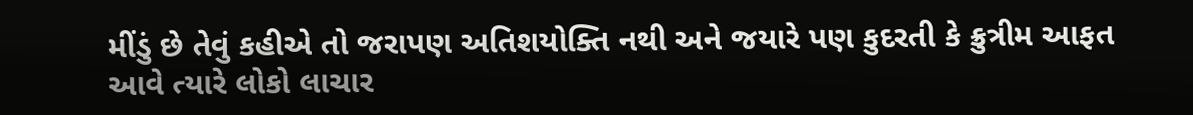મીંડું છે તેવું કહીએ તો જરાપણ અતિશયોક્તિ નથી અને જયારે પણ કુદરતી કે ક્રુત્રીમ આફત આવે ત્યારે લોકો લાચાર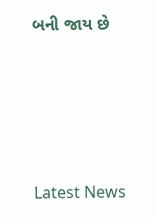બની જાય છે






Latest News